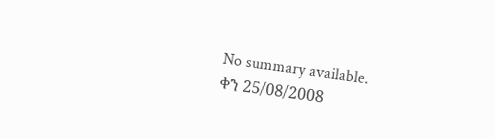No summary available.
ቀን 25/08/2008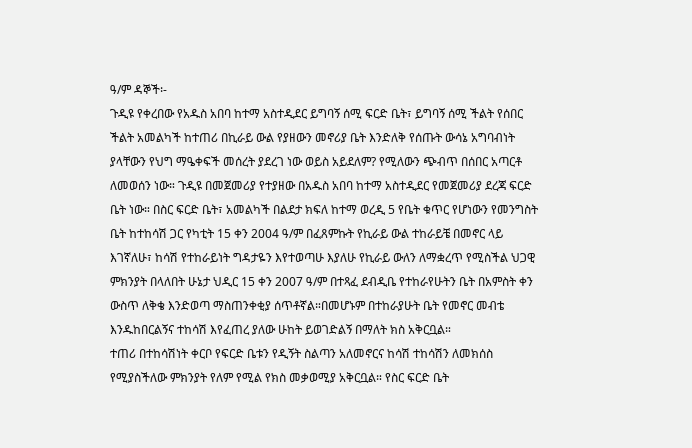ዓ/ም ዳኞች፡-
ጉዲዩ የቀረበው የአዱስ አበባ ከተማ አስተዲደር ይግባኝ ሰሚ ፍርድ ቤት፣ ይግባኝ ሰሚ ችልት የሰበር ችልት አመልካች ከተጠሪ በኪራይ ውል የያዘውን መኖሪያ ቤት እንድለቅ የሰጡት ውሳኔ አግባብነት ያላቸውን የህግ ማዔቀፍች መሰረት ያደረገ ነው ወይስ አይደለም? የሚለውን ጭብጥ በሰበር አጣርቶ ለመወሰን ነው። ጉዲዩ በመጀመሪያ የተያዘው በአዱስ አበባ ከተማ አስተዲደር የመጀመሪያ ደረጃ ፍርድ ቤት ነው። በስር ፍርድ ቤት፣ አመልካች በልደታ ክፍለ ከተማ ወረዲ 5 የቤት ቁጥር የሆነውን የመንግስት ቤት ከተከሳሽ ጋር የካቲት 15 ቀን 2004 ዓ/ም በፈጸምኩት የኪራይ ውል ተከራይቼ በመኖር ላይ እገኛለሁ፣ ከሳሽ የተከራይነት ግዳታዬን እየተወጣሁ እያለሁ የኪራይ ውለን ለማቋረጥ የሚስችል ህጋዊ ምክንያት በላለበት ሁኔታ ህዲር 15 ቀን 2007 ዓ/ም በተጻፈ ደብዲቤ የተከራየሁትን ቤት በአምስት ቀን ውስጥ ለቅቄ እንድወጣ ማስጠንቀቂያ ሰጥቶኛል።በመሆኑም በተከራያሁት ቤት የመኖር መብቴ እንዱከበርልኝና ተከሳሽ እየፈጠረ ያለው ሁከት ይወገድልኝ በማለት ክስ አቅርቧል።
ተጠሪ በተከሳሽነት ቀርቦ የፍርድ ቤቱን የዲኝት ስልጣን አለመኖርና ከሳሽ ተከሳሽን ለመክሰስ የሚያስችለው ምክንያት የለም የሚል የክስ መቃወሚያ አቅርቧል። የስር ፍርድ ቤት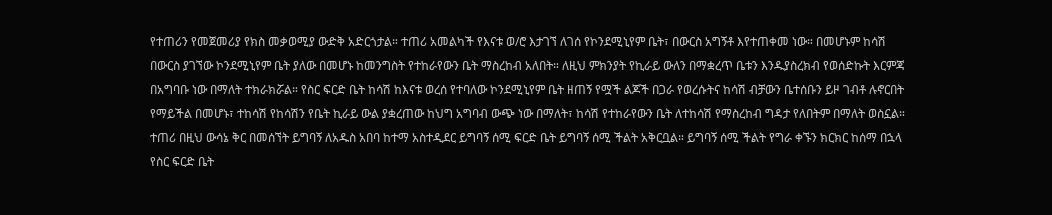የተጠሪን የመጀመሪያ የክስ መቃወሚያ ውድቅ አድርጎታል። ተጠሪ አመልካች የእናቱ ወ/ሮ እታገኘ ለገሰ የኮንደሚኒየም ቤት፣ በውርስ አግኝቶ እየተጠቀመ ነው። በመሆኑም ከሳሽ በውርስ ያገኘው ኮንደሚኒየም ቤት ያለው በመሆኑ ከመንግስት የተከራየውን ቤት ማስረከብ አለበት። ለዚህ ምክንያት የኪራይ ውለን በማቋረጥ ቤቱን እንዱያስረክብ የወሰድኩት እርምጃ በአግባቡ ነው በማለት ተክራክሯል። የስር ፍርድ ቤት ከሳሽ ከእናቱ ወረሰ የተባለው ኮንደሚኒየም ቤት ዘጠኝ የሟች ልጆች በጋራ የወረሱትና ከሳሽ ብቻውን ቤተሰቡን ይዞ ገብቶ ሉኖርበት የማይችል በመሆኑ፣ ተከሳሽ የከሳሽን የቤት ኪራይ ውል ያቋረጠው ከህግ አግባብ ውጭ ነው በማለት፣ ከሳሽ የተከራየውን ቤት ለተከሳሽ የማስረከብ ግዳታ የለበትም በማለት ወስኗል።
ተጠሪ በዚህ ውሳኔ ቅር በመሰኘት ይግባኝ ለአዱስ አበባ ከተማ አስተዲደር ይግባኝ ሰሚ ፍርድ ቤት ይግባኝ ሰሚ ችልት አቅርቧል። ይግባኝ ሰሚ ችልት የግራ ቀኙን ክርክር ከሰማ በኋላ የስር ፍርድ ቤት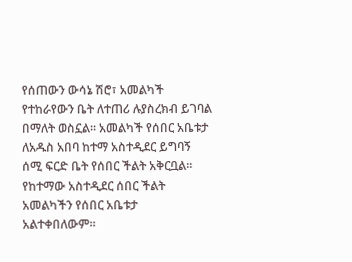የሰጠውን ውሳኔ ሽሮ፣ አመልካች የተከራየውን ቤት ለተጠሪ ሉያስረክብ ይገባል በማለት ወስኗል። አመልካች የሰበር አቤቱታ ለአዱስ አበባ ከተማ አስተዲደር ይግባኝ ሰሚ ፍርድ ቤት የሰበር ችልት አቅርቧል። የከተማው አስተዲደር ሰበር ችልት አመልካችን የሰበር አቤቱታ አልተቀበለውም።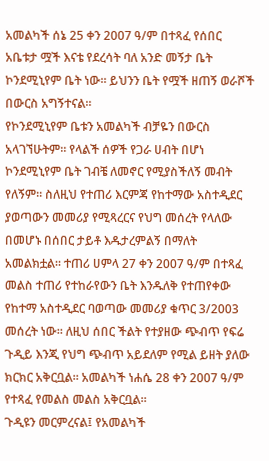አመልካች ሰኔ 25 ቀን 2007 ዓ/ም በተጻፈ የሰበር አቤቱታ ሟች እናቴ የደረሳት ባለ አንድ መኝታ ቤት ኮንደሚኒየም ቤት ነው። ይህንን ቤት የሟች ዘጠኝ ወራሾች በውርስ አግኝተናል።
የኮንደሚኒየም ቤቱን አመልካች ብቻዬን በውርስ አላገኘሁትም። የላልች ሰዎች የጋራ ሀብት በሆነ ኮንደሚኒየም ቤት ገብቼ ለመኖር የሚያስችለኝ መብት የለኝም። ስለዚህ የተጠሪ እርምጃ የከተማው አስተዲደር ያወጣውን መመሪያ የሚጻረርና የህግ መሰረት የላለው በመሆኑ በሰበር ታይቶ እዱታረምልኝ በማለት አመልክቷል። ተጠሪ ሀምላ 27 ቀን 2007 ዓ/ም በተጻፈ መልስ ተጠሪ የተከራየውን ቤት እንዱለቅ የተጠየቀው የከተማ አስተዲደር ባወጣው መመሪያ ቁጥር 3/2003 መሰረት ነው። ለዚህ ሰበር ችልት የተያዘው ጭብጥ የፍሬ ጉዲይ እንጂ የህግ ጭብጥ አይደለም የሚል ይዘት ያለው ክርክር አቅርቧል። አመልካች ነሐሴ 28 ቀን 2007 ዓ/ም የተጻፈ የመልስ መልስ አቅርቧል።
ጉዲዩን መርምረናል፤ የአመልካች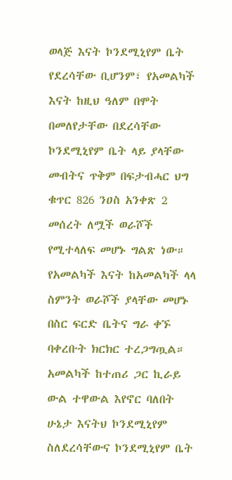ወላጅ እናት ኮንደሚኒየም ቤት የደረሳቸው ቢሆንም፣ የአመልካች እናት ከዚህ ዓለም በሞት በመለየታቸው በደረሳቸው ኮንደሚኒየም ቤት ላይ ያላቸው መብትና ጥቅም በፍታብሓር ህግ ቁጥር 826 ንዐስ አንቀጽ 2 መሰረት ለሟች ወራሾች የሚተላለፍ መሆኑ ግልጽ ነው። የአመልካች እናት ከአመልካች ላላ ስምንት ወራሾች ያላቸው መሆኑ በስር ፍርድ ቤትና ግራ ቀኙ ባቀረቡት ክርክር ተረጋግጧል። አመልካች ከተጠሪ ጋር ኪራይ ውል ተዋውል እየኖር ባለበት ሁኔታ እናትህ ኮንደሚኒየም ስለደረሳቸውና ኮንደሚኒየም ቤት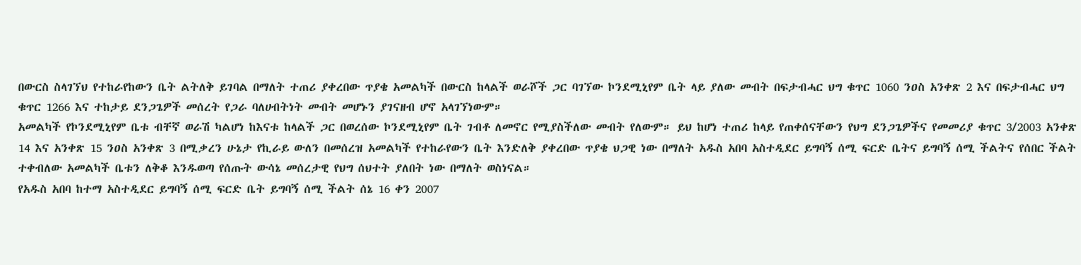በውርስ ስላገኘህ የተከራየከውን ቤት ልትለቅ ይገባል በማለት ተጠሪ ያቀረበው ጥያቄ አመልካች በውርስ ከላልች ወራሾች ጋር ባገኘው ኮንደሚኒየም ቤት ላይ ያለው መብት በፍታብሓር ህግ ቁጥር 1060 ንዐስ አንቀጽ 2 እና በፍታብሓር ህግ ቁጥር 1266 እና ተከታይ ደንጋጌዎች መሰረት የጋራ ባለሀብትነት መብት መሆኑን ያገናዘብ ሆኖ አላገኘነውም።
አመልካች የኮንደሚኒየም ቤቱ ብቸኛ ወራሽ ካልሆነ ከእናቱ ከላልች ጋር በወረሰው ኮንደሚኒየም ቤት ገብቶ ለመኖር የሚያስችለው መብት የለውም። ይህ ከሆነ ተጠሪ ከላይ የጠቀሰናቸውን የህግ ደንጋጌዎችና የመመሪያ ቁጥር 3/2003 አንቀጽ 14 እና አንቀጽ 15 ንዐስ አንቀጽ 3 በሚቃረን ሁኔታ የኪራይ ውለን በመሰረዝ አመልካች የተከራየውን ቤት እንድለቅ ያቀረበው ጥያቄ ህጋዊ ነው በማለት አዱስ አበባ አስተዲደር ይግባኝ ሰሚ ፍርድ ቤትና ይግባኝ ሰሚ ችልትና የሰበር ችልት ተቀብለው አመልካች ቤቱን ለቅቆ እንዱወጣ የሰጡት ውሳኔ መሰረታዊ የህግ ሰህተት ያለበት ነው በማለት ወስነናል።
የአዱስ አበባ ከተማ አስተዲደር ይግባኝ ሰሚ ፍርድ ቤት ይግባኝ ሰሚ ችልት ሰኔ 16 ቀን 2007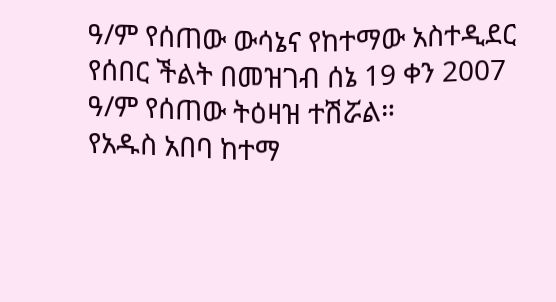ዓ/ም የሰጠው ውሳኔና የከተማው አስተዲደር የሰበር ችልት በመዝገብ ሰኔ 19 ቀን 2007 ዓ/ም የሰጠው ትዕዛዝ ተሽሯል።
የአዱስ አበባ ከተማ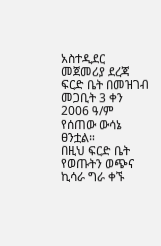አስተዲደር መጀመሪያ ደረጃ ፍርድ ቤት በመዝገብ መጋቢት 3 ቀን 2006 ዓ/ም የሰጠው ውሳኔ ፀንቷል።
በዚህ ፍርድ ቤት የወጡትን ወጭና ኪሳራ ግራ ቀኙ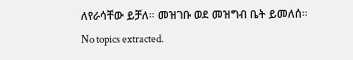ለየራሳቸው ይቻለ። መዝገቡ ወደ መዝግብ ቤት ይመለሰ።
No topics extracted.